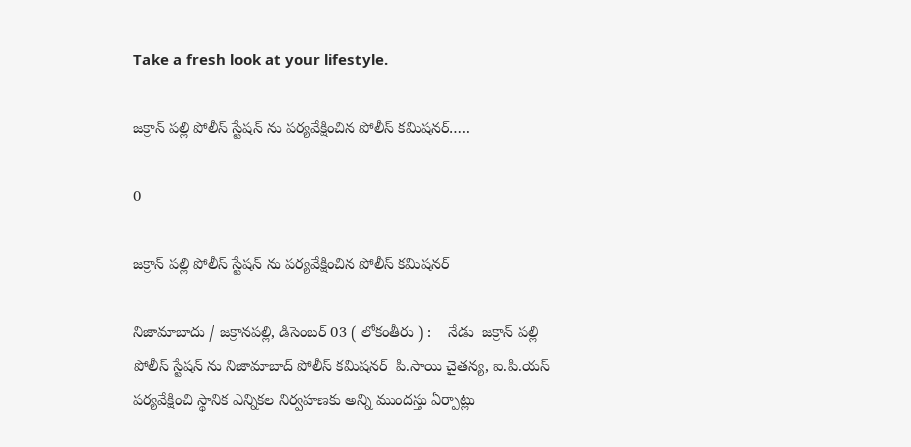Take a fresh look at your lifestyle.

జక్రాన్ పల్లి పోలీస్ స్టేషన్ ను పర్యవేక్షించిన పోలీస్ కమిషనర్…..

0

జక్రాన్ పల్లి పోలీస్ స్టేషన్ ను పర్యవేక్షించిన పోలీస్ కమిషనర్

నిజామాబాదు / జక్రానపల్లి, డిసెంబర్ 03 ( లోకంతీరు ) :    నేడు  జక్రాన్ పల్లి పోలీస్ స్టేషన్ ను నిజామాబాద్ పోలీస్ కమిషనర్  పి.సాయి చైతన్య, ఐ.పి.యస్ పర్యవేక్షించి స్థానిక ఎన్నికల నిర్వహణకు అన్ని ముందస్తు ఏర్పాట్లు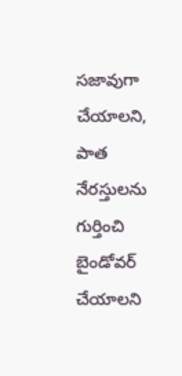సజావుగా చేయాలని, పాత నేరస్తులను గుర్తించి బైండోవర్ చేయాలని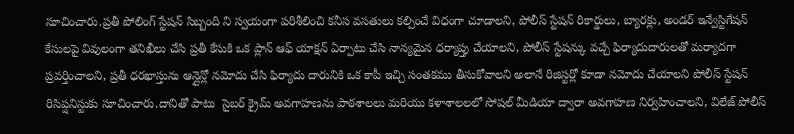సూచించారు.ప్రతీ పోలింగ్ స్టేషన్ సిబ్బంది ని స్వయంగా పరిశీలించి కనీస వసతులు కల్పించే విధంగా చూడాలని, పోలీస్ స్టేషన్ రికార్డులు, బ్యారక్లు, అండర్ ఇన్వేస్టిగేషన్ కేసులపై వివులంగా తనిఖీలు చేసి ప్రతీ కేసుకి ఒక ప్లాన్ ఆఫ్ యాక్షన్ ఏర్పాటు చేసి నాన్యమైన ధర్యాప్తు చేయాలని, పోలీస్ స్టేషన్కు వచ్చే ఫిర్యాదుదారులతో మర్యాదగా ప్రవర్తించాలని, ప్రతీ ధరఖాస్తును ఆన్లైన్లో నమోదు చేసి ఫిర్యాదు దారునికి ఒక కాపీ ఇచ్చి సంతకము తీసుకోవాలని అలానే రిజిస్టర్లో కూడా నమోదు చేయాలని పోలీస్ స్టేషన్ రిసిప్షనిస్టుకు సూచించారు.దానితో పాటు  సైబర్ క్రైమ్ అవగాహణను పాఠశాలలు మరియు కళాశాలలలో సోషల్ మీడియా ద్వారా అవగాహణ నిర్వహించాలని, విలేజ్ పోలీస్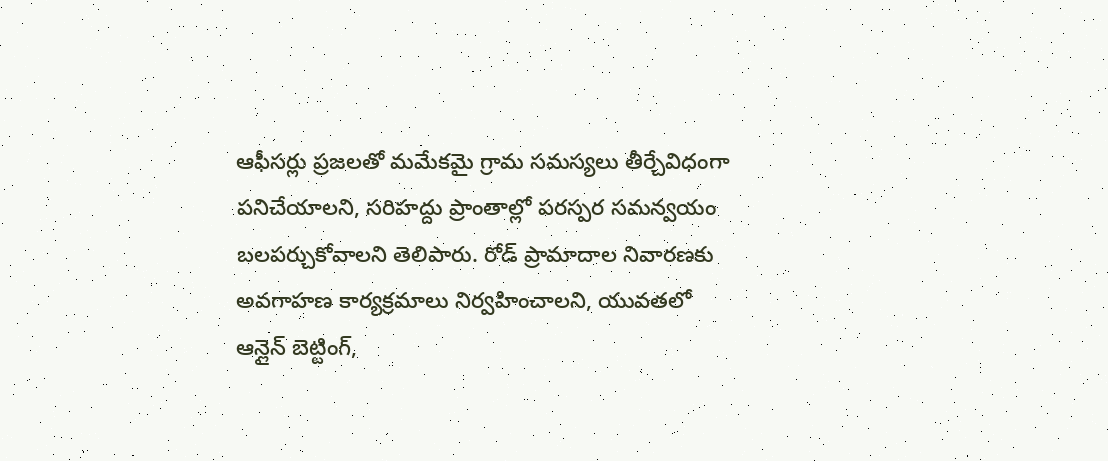ఆఫీసర్లు ప్రజలతో మమేకమై గ్రామ సమస్యలు తీర్చేవిధంగా పనిచేయాలని, సరిహద్దు ప్రాంతాల్లో పరస్పర సమన్వయం బలపర్చుకోవాలని తెలిపారు. రోడ్ ప్రామాదాల నివారణకు అవగాహణ కార్యక్రమాలు నిర్వహించాలని, యువతలో ఆన్లైన్ బెట్టింగ్,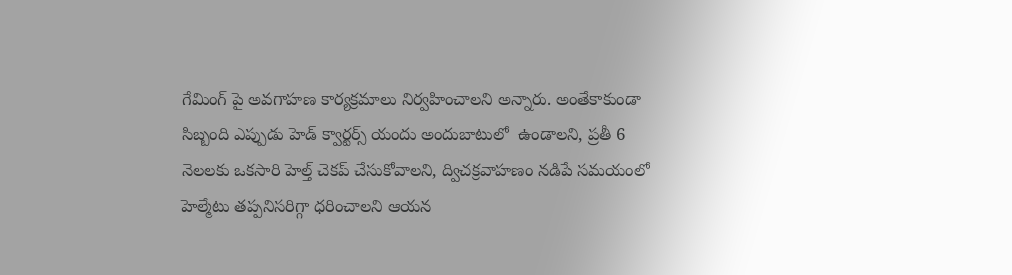గేమింగ్ పై అవగాహణ కార్యక్రమాలు నిర్వహించాలని అన్నారు. అంతేకాకుండా సిబ్బంది ఎప్పుడు హెడ్ క్వార్టర్స్ యందు అందుబాటులో  ఉండాలని, ప్రతీ 6 నెలలకు ఒకసారి హెల్త్ చెకప్ చేసుకోవాలని, ద్విచక్రవాహణం నడిపే సమయంలో హెల్మేటు తప్పనిసరిగ్గా ధరించాలని ఆయన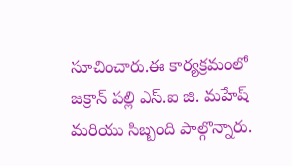సూచించారు.ఈ కార్యక్రమంలో జక్రాన్ పల్లి ఎస్.ఐ జి. మహేష్ మరియు సిబ్బంది పాల్గొన్నారు.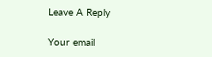Leave A Reply

Your email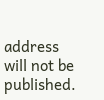address will not be published.